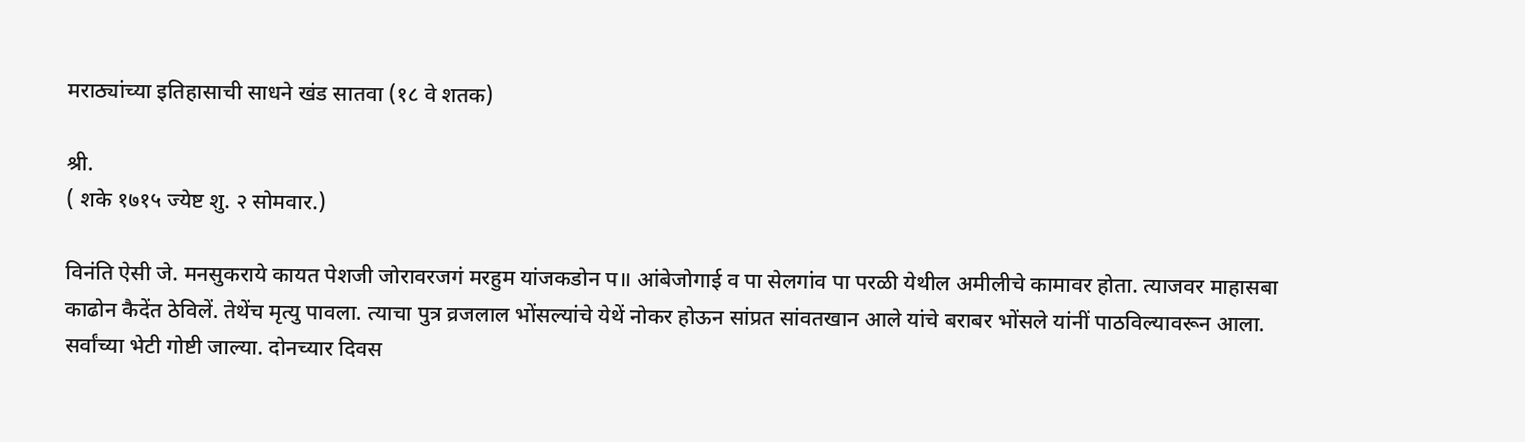मराठ्यांच्या इतिहासाची साधने खंड सातवा (१८ वे शतक)

श्री.
( शके १७१५ ज्येष्ट शु. २ सोमवार.)

विनंति ऐसी जे. मनसुकराये कायत पेशजी जोरावरजगं मरहुम यांजकडोन प॥ आंबेजोगाई व पा सेलगांव पा परळी येथील अमीलीचे कामावर होता. त्याजवर माहासबा काढोन कैदेंत ठेविलें. तेथेंच मृत्यु पावला. त्याचा पुत्र व्रजलाल भोंसल्यांचे येथें नोकर होऊन सांप्रत सांवतखान आले यांचे बराबर भोंसले यांनीं पाठविल्यावरून आला. सर्वांच्या भेटी गोष्टी जाल्या. दोनच्यार दिवस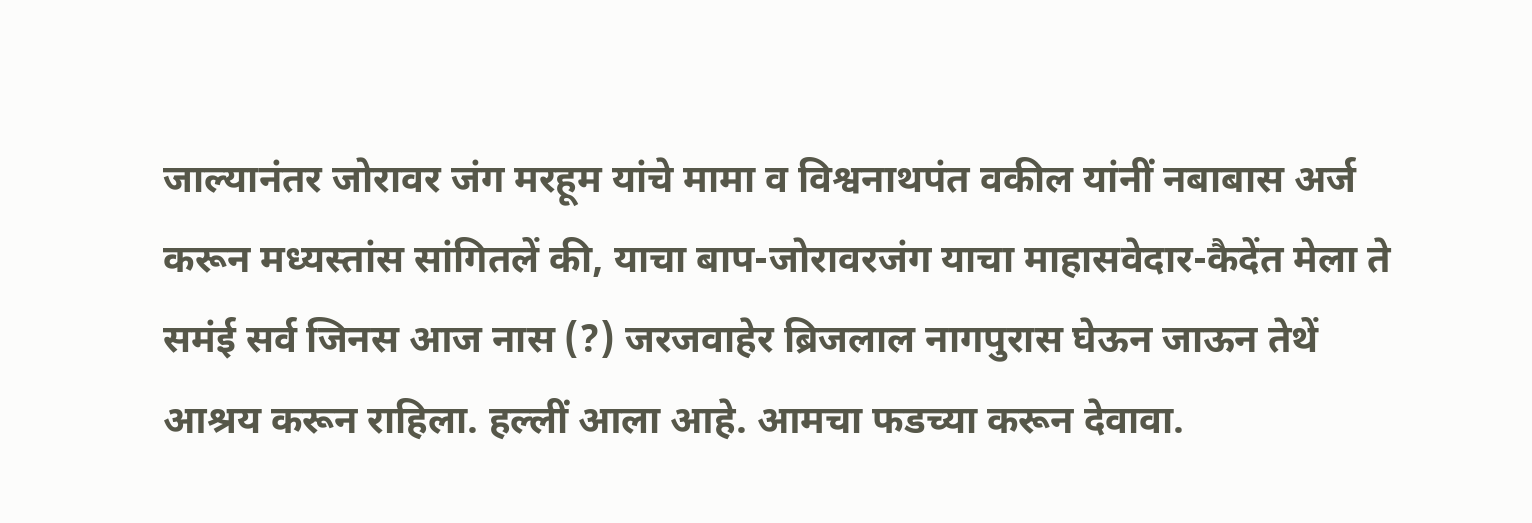जाल्यानंतर जोरावर जंग मरहूम यांचे मामा व विश्वनाथपंत वकील यांनीं नबाबास अर्ज करून मध्यस्तांस सांगितलें की, याचा बाप-जोरावरजंग याचा माहासवेदार-कैदेंत मेला ते समंई सर्व जिनस आज नास (?) जरजवाहेर ब्रिजलाल नागपुरास घेऊन जाऊन तेथें आश्रय करून राहिला. हल्लीं आला आहे. आमचा फडच्या करून देवावा.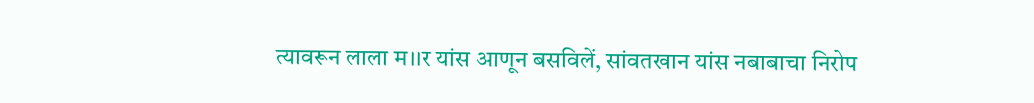त्यावरून लाला म।।र यांस आणून बसविलें, सांवतखान यांस नबाबाचा निरोप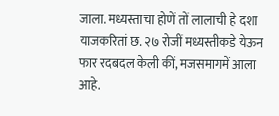जाला. मध्यस्ताचा होणें तों लालाची हे दशा याजकरितां छ. २७ रोजीं मध्यस्तीकडे येऊन फार रदबदल केली कीं, मजसमागमें आला आहे.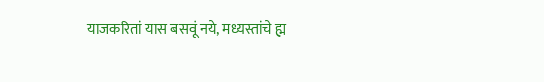याजकरितां यास बसवूं नये, मध्यस्तांचे ह्म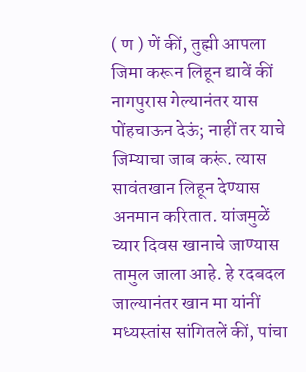( ण ) णें कीं, तुह्मी आपला जिमा करून लिहून द्यावें कीं नागपुरास गेल्यानंतर यास पोंहचाऊन देऊं; नाहीं तर याचे जिम्याचा जाब करूं. त्यास सावंतखान लिहून देण्यास अनमान करितात. यांजमुळें च्यार दिवस खानाचे जाण्यास तामुल जाला आहे. हे रदबदल जाल्यानंतर खान मा यांनीं मध्यस्तांस सांगितलें कीं, पांचा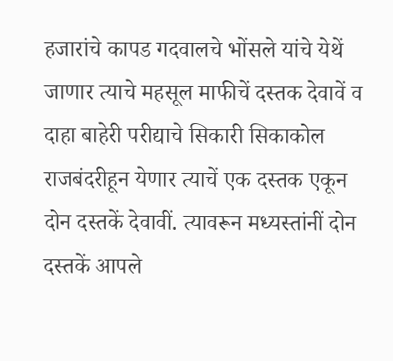हजारांचे कापड गदवालचे भोंसले यांचे येथें जाणार त्याचे महसूल माफीचें दस्तक देवावें व दाहा बाहेरी परीद्याचे सिकारी सिकाकोल राजबंदरीहून येणार त्याचें एक दस्तक एकून दोन दस्तकें देवावीं. त्यावरून मध्यस्तांनीं दोन दस्तकें आपले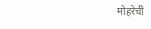मोहरेचीं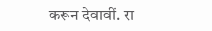करून देवावीं. रा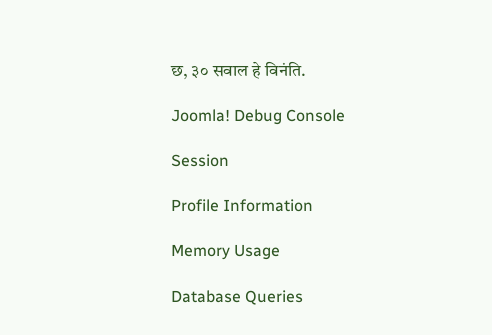छ, ३० सवाल हे विनंति.

Joomla! Debug Console

Session

Profile Information

Memory Usage

Database Queries